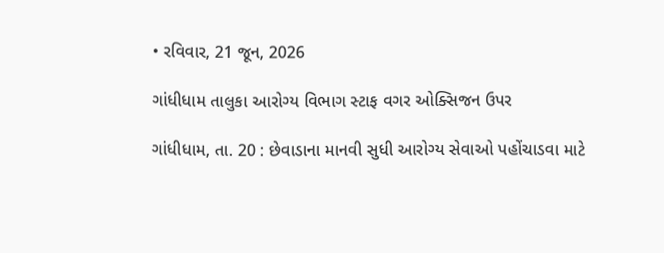• રવિવાર, 21 જૂન, 2026

ગાંધીધામ તાલુકા આરોગ્ય વિભાગ સ્ટાફ વગર ઓક્સિજન ઉપર

ગાંધીધામ, તા. 20 : છેવાડાના માનવી સુધી આરોગ્ય સેવાઓ પહોંચાડવા માટે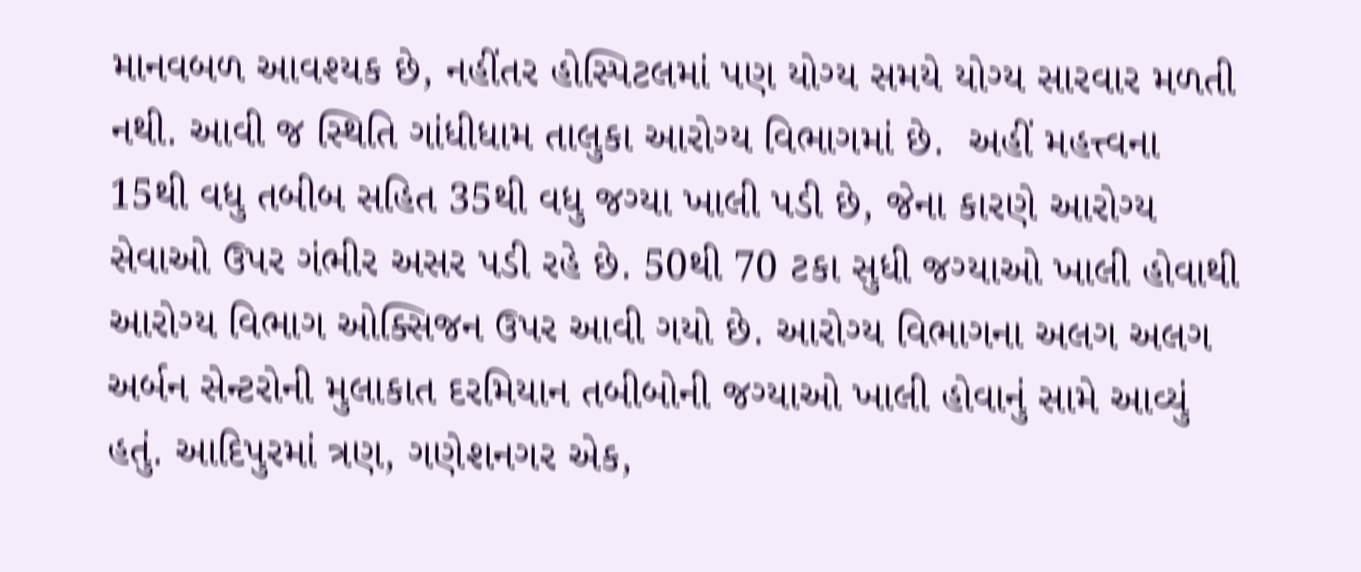માનવબળ આવશ્યક છે, નહીંતર હોસ્પિટલમાં પણ યોગ્ય સમયે યોગ્ય સારવાર મળતી નથી. આવી જ સ્થિતિ ગાંધીધામ તાલુકા આરોગ્ય વિભાગમાં છે.  અહીં મહત્ત્વના 15થી વધુ તબીબ સહિત 35થી વધુ જગ્યા ખાલી પડી છે, જેના કારણે આરોગ્ય સેવાઓ ઉપર ગંભીર અસર પડી રહે છે. 50થી 70 ટકા સુધી જગ્યાઓ ખાલી હોવાથી આરોગ્ય વિભાગ ઓક્સિજન ઉપર આવી ગયો છે. આરોગ્ય વિભાગના અલગ અલગ અર્બન સેન્ટરોની મુલાકાત દરમિયાન તબીબોની જગ્યાઓ ખાલી હોવાનું સામે આવ્યું હતું. આદિપુરમાં ત્રણ, ગણેશનગર એક,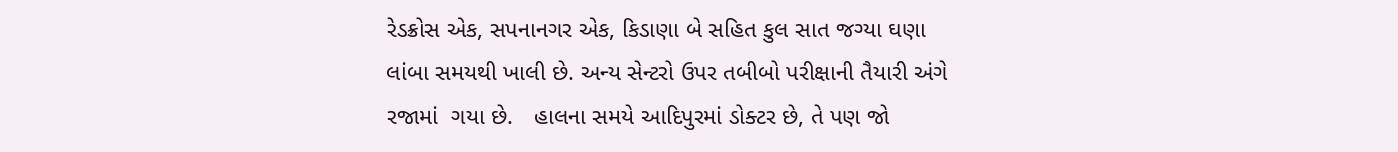રેડક્રોસ એક, સપનાનગર એક, કિડાણા બે સહિત કુલ સાત જગ્યા ઘણા લાંબા સમયથી ખાલી છે. અન્ય સેન્ટરો ઉપર તબીબો પરીક્ષાની તૈયારી અંગે રજામાં  ગયા છે.   હાલના સમયે આદિપુરમાં ડોક્ટર છે, તે પણ જો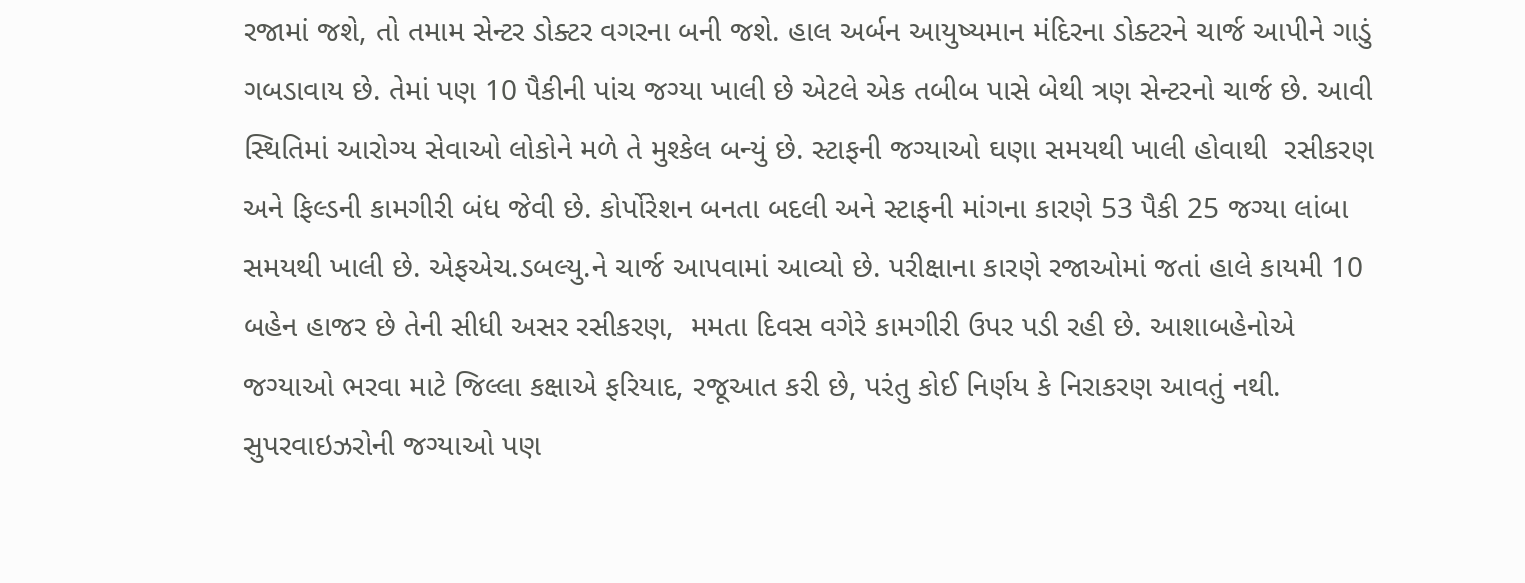રજામાં જશે, તો તમામ સેન્ટર ડોક્ટર વગરના બની જશે. હાલ અર્બન આયુષ્યમાન મંદિરના ડોક્ટરને ચાર્જ આપીને ગાડું ગબડાવાય છે. તેમાં પણ 10 પૈકીની પાંચ જગ્યા ખાલી છે એટલે એક તબીબ પાસે બેથી ત્રણ સેન્ટરનો ચાર્જ છે. આવી સ્થિતિમાં આરોગ્ય સેવાઓ લોકોને મળે તે મુશ્કેલ બન્યું છે. સ્ટાફની જગ્યાઓ ઘણા સમયથી ખાલી હોવાથી  રસીકરણ અને ફિલ્ડની કામગીરી બંધ જેવી છે. કોર્પોરેશન બનતા બદલી અને સ્ટાફની માંગના કારણે 53 પૈકી 25 જગ્યા લાંબા સમયથી ખાલી છે. એફએચ.ડબલ્યુ.ને ચાર્જ આપવામાં આવ્યો છે. પરીક્ષાના કારણે રજાઓમાં જતાં હાલે કાયમી 10 બહેન હાજર છે તેની સીધી અસર રસીકરણ,  મમતા દિવસ વગેરે કામગીરી ઉપર પડી રહી છે. આશાબહેનોએ જગ્યાઓ ભરવા માટે જિલ્લા કક્ષાએ ફરિયાદ, રજૂઆત કરી છે, પરંતુ કોઈ નિર્ણય કે નિરાકરણ આવતું નથી.  સુપરવાઇઝરોની જગ્યાઓ પણ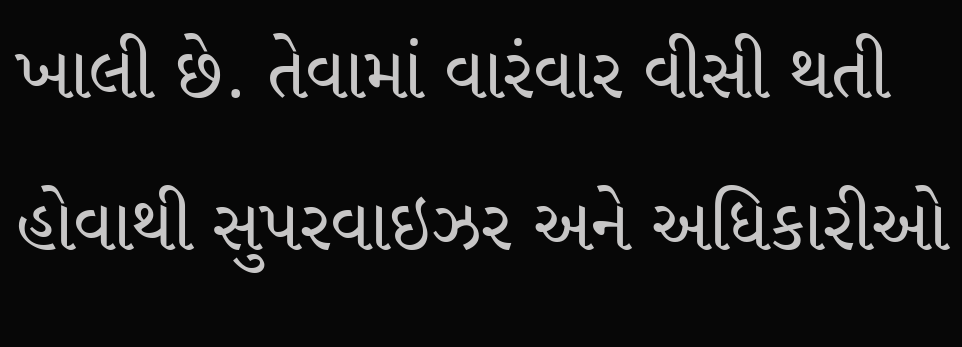ખાલી છે. તેવામાં વારંવાર વીસી થતી હોવાથી સુપરવાઇઝર અને અધિકારીઓ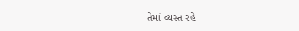તેમાં વ્યસ્ત રહે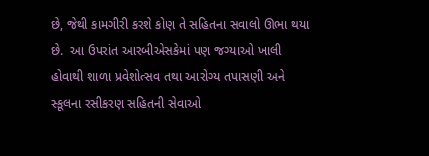છે, જેથી કામગીરી કરશે કોણ તે સહિતના સવાલો ઊભા થયા છે.  આ ઉપરાંત આરબીએસકેમાં પણ જગ્યાઓ ખાલી હોવાથી શાળા પ્રવેશોત્સવ તથા આરોગ્ય તપાસણી અને સ્કૂલના રસીકરણ સહિતની સેવાઓ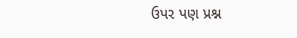ઉપર પણ પ્રશ્ન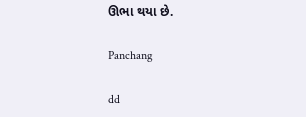ઊભા થયા છે.

Panchang

dd